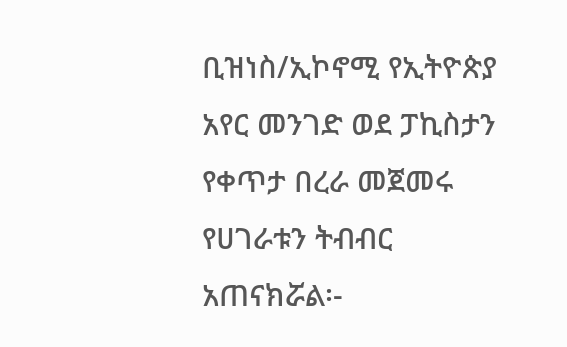ቢዝነስ/ኢኮኖሚ የኢትዮጵያ አየር መንገድ ወደ ፓኪስታን የቀጥታ በረራ መጀመሩ የሀገራቱን ትብብር አጠናክሯል፡-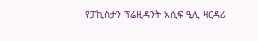የፓኪስታን ፕሬዚዳንት አሲፍ ዒሊ ዛርዳሪ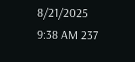8/21/2025 9:38 AM 237